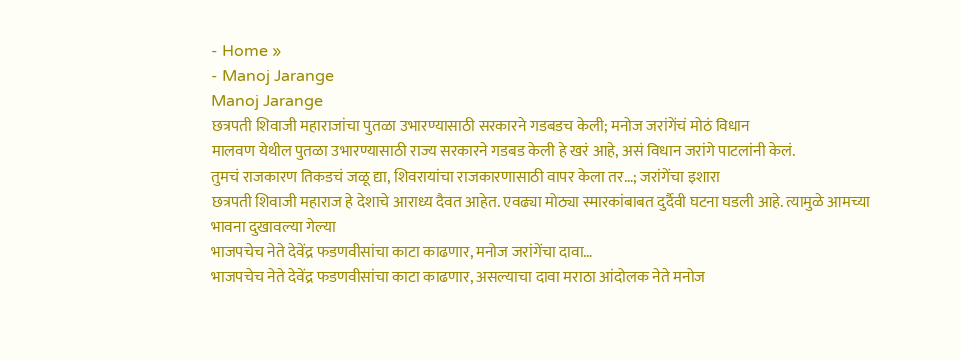- Home »
- Manoj Jarange
Manoj Jarange
छत्रपती शिवाजी महाराजांचा पुतळा उभारण्यासाठी सरकारने गडबडच केली; मनोज जरांगेंचं मोठं विधान
मालवण येथील पुतळा उभारण्यासाठी राज्य सरकारने गडबड केली हे खरं आहे, असं विधान जरांगे पाटलांनी केलं.
तुमचं राजकारण तिकडचं जळू द्या, शिवरायांचा राजकारणासाठी वापर केला तर…; जरांगेंचा इशारा
छत्रपती शिवाजी महाराज हे देशाचे आराध्य दैवत आहेत. एवढ्या मोठ्या स्मारकांबाबत दुर्दैवी घटना घडली आहे. त्यामुळे आमच्या भावना दुखावल्या गेल्या
भाजपचेच नेते देवेंद्र फडणवीसांचा काटा काढणार, मनोज जरांगेंचा दावा…
भाजपचेच नेते देवेंद्र फडणवीसांचा काटा काढणार, असल्याचा दावा मराठा आंदोलक नेते मनोज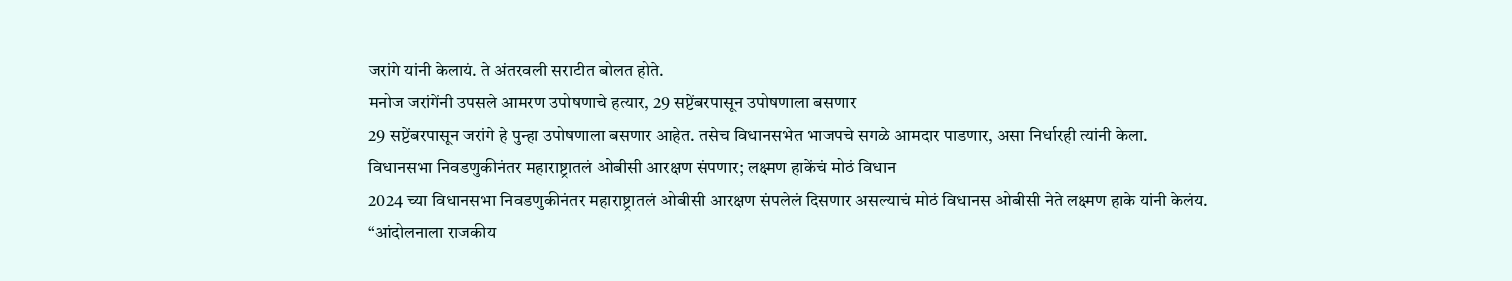जरांगे यांनी केलायं. ते अंतरवली सराटीत बोलत होते.
मनोज जरांगेंनी उपसले आमरण उपोषणाचे हत्यार, 29 सप्टेंबरपासून उपोषणाला बसणार
29 सप्टेंबरपासून जरांगे हे पुन्हा उपोषणाला बसणार आहेत. तसेच विधानसभेत भाजपचे सगळे आमदार पाडणार, असा निर्धारही त्यांनी केला.
विधानसभा निवडणुकीनंतर महाराष्ट्रातलं ओबीसी आरक्षण संपणार; लक्ष्मण हाकेंचं मोठं विधान
2024 च्या विधानसभा निवडणुकीनंतर महाराष्ट्रातलं ओबीसी आरक्षण संपलेलं दिसणार असल्याचं मोठं विधानस ओबीसी नेते लक्ष्मण हाके यांनी केलंय.
“आंदोलनाला राजकीय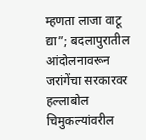म्हणता लाजा वाटू द्या”; बदलापुरातील आंदोलनावरून जरांगेंचा सरकारवर हल्लाबोल
चिमुकल्यांवरील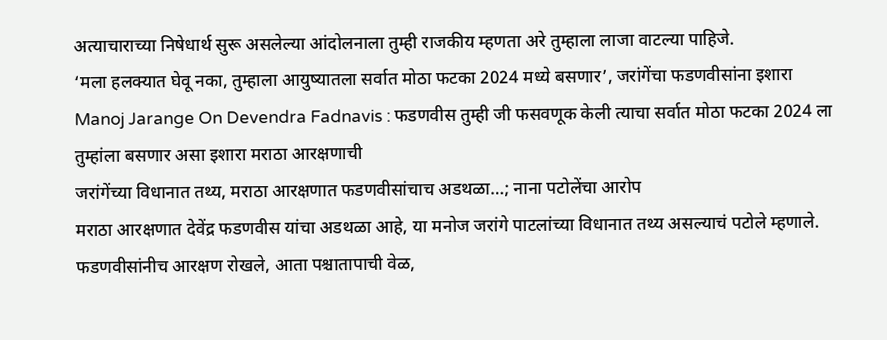अत्याचाराच्या निषेधार्थ सुरू असलेल्या आंदोलनाला तुम्ही राजकीय म्हणता अरे तुम्हाला लाजा वाटल्या पाहिजे.
‘मला हलक्यात घेवू नका, तुम्हाला आयुष्यातला सर्वात मोठा फटका 2024 मध्ये बसणार’, जरांगेंचा फडणवीसांना इशारा
Manoj Jarange On Devendra Fadnavis : फडणवीस तुम्ही जी फसवणूक केली त्याचा सर्वात मोठा फटका 2024 ला तुम्हांला बसणार असा इशारा मराठा आरक्षणाची
जरांगेंच्या विधानात तथ्य, मराठा आरक्षणात फडणवीसांचाच अडथळा…; नाना पटोलेंचा आरोप
मराठा आरक्षणात देवेंद्र फडणवीस यांचा अडथळा आहे, या मनोज जरांगे पाटलांच्या विधानात तथ्य असल्याचं पटोले म्हणाले.
फडणवीसांनीच आरक्षण रोखले, आता पश्चातापाची वेळ,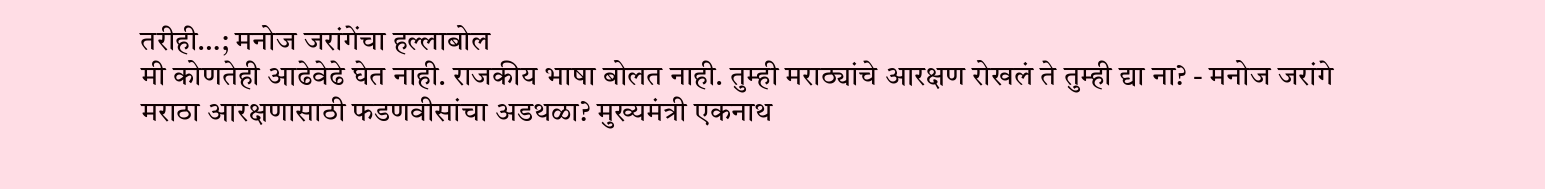तरीही…; मनोज जरांगेंचा हल्लाबोल
मी कोणतेही आढेवेढे घेत नाही. राजकीय भाषा बोलत नाही. तुम्ही मराठ्यांचे आरक्षण रोखलं ते तुम्ही द्या ना? - मनोज जरांगे
मराठा आरक्षणासाठी फडणवीसांचा अडथळा? मुख्यमंत्री एकनाथ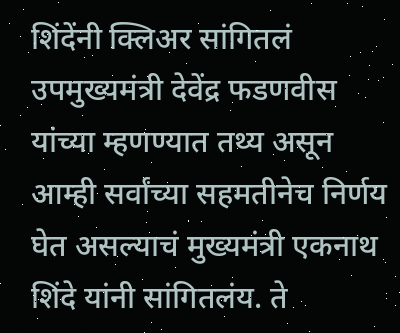शिंदेंनी क्लिअर सांगितलं
उपमुख्यमंत्री देवेंद्र फडणवीस यांच्या म्हणण्यात तथ्य असून आम्ही सर्वांच्या सहमतीनेच निर्णय घेत असल्याचं मुख्यमंत्री एकनाथ शिंदे यांनी सांगितलंय. ते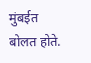मुंबईत बोलत होते.